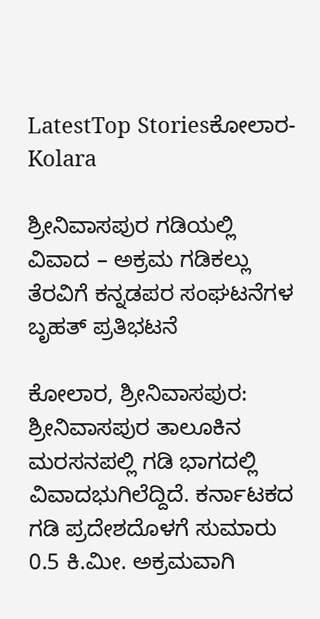LatestTop Storiesಕೋಲಾರ-Kolara

ಶ್ರೀನಿವಾಸಪುರ ಗಡಿಯಲ್ಲಿ ವಿವಾದ – ಅಕ್ರಮ ಗಡಿಕಲ್ಲು ತೆರವಿಗೆ ಕನ್ನಡಪರ ಸಂಘಟನೆಗಳ ಬೃಹತ್ ಪ್ರತಿಭಟನೆ

ಕೋಲಾರ, ಶ್ರೀನಿವಾಸಪುರ: ಶ್ರೀನಿವಾಸಪುರ ತಾಲೂಕಿನ ಮರಸನಪಲ್ಲಿ ಗಡಿ ಭಾಗದಲ್ಲಿ ವಿವಾದಭುಗಿಲೆದ್ದಿದೆ. ಕರ್ನಾಟಕದ ಗಡಿ ಪ್ರದೇಶದೊಳಗೆ ಸುಮಾರು 0.5 ಕಿ.ಮೀ. ಅಕ್ರಮವಾಗಿ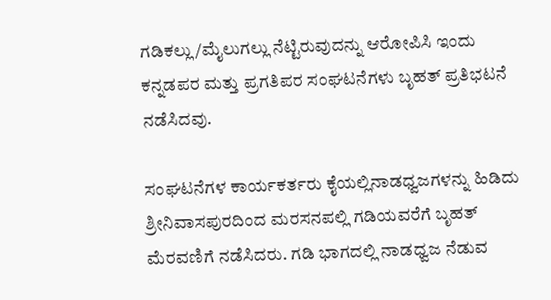ಗಡಿಕಲ್ಲು/ಮೈಲುಗಲ್ಲು ನೆಟ್ಟಿರುವುದನ್ನು ಆರೋಪಿಸಿ ಇಂದು ಕನ್ನಡಪರ ಮತ್ತು ಪ್ರಗತಿಪರ ಸಂಘಟನೆಗಳು ಬೃಹತ್ ಪ್ರತಿಭಟನೆ ನಡೆಸಿದವು.

ಸಂಘಟನೆಗಳ ಕಾರ್ಯಕರ್ತರು ಕೈಯಲ್ಲಿನಾಡಧ್ವಜಗಳನ್ನು ಹಿಡಿದು ಶ್ರೀನಿವಾಸಪುರದಿಂದ ಮರಸನಪಲ್ಲಿ ಗಡಿಯವರೆಗೆ ಬೃಹತ್ ಮೆರವಣಿಗೆ ನಡೆಸಿದರು. ಗಡಿ ಭಾಗದಲ್ಲಿ ನಾಡಧ್ವಜ ನೆಡುವ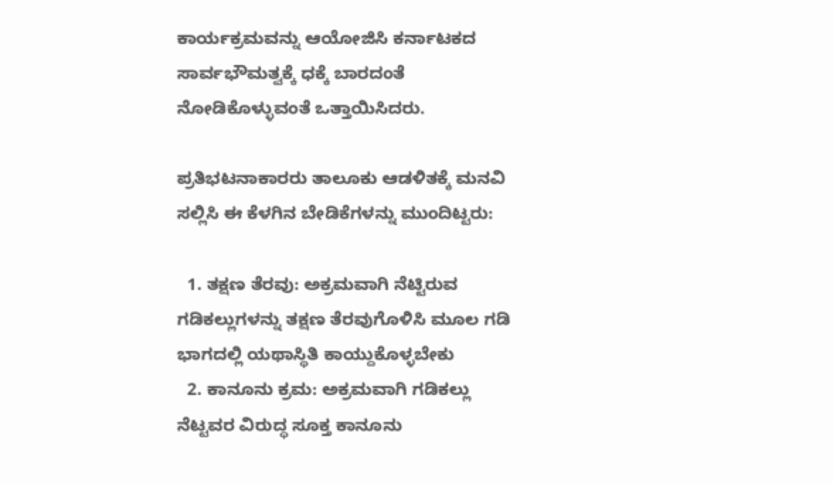ಕಾರ್ಯಕ್ರಮವನ್ನು ಆಯೋಜಿಸಿ ಕರ್ನಾಟಕದ ಸಾರ್ವಭೌಮತ್ವಕ್ಕೆ ಧಕ್ಕೆ ಬಾರದಂತೆ ನೋಡಿಕೊಳ್ಳುವಂತೆ ಒತ್ತಾಯಿಸಿದರು.

ಪ್ರತಿಭಟನಾಕಾರರು ತಾಲೂಕು ಆಡಳಿತಕ್ಕೆ ಮನವಿ ಸಲ್ಲಿಸಿ ಈ ಕೆಳಗಿನ ಬೇಡಿಕೆಗಳನ್ನು ಮುಂದಿಟ್ಟರು:

  1. ತಕ್ಷಣ ತೆರವು: ಅಕ್ರಮವಾಗಿ ನೆಟ್ಟಿರುವ ಗಡಿಕಲ್ಲುಗಳನ್ನು ತಕ್ಷಣ ತೆರವುಗೊಳಿಸಿ ಮೂಲ ಗಡಿ ಭಾಗದಲ್ಲಿ ಯಥಾಸ್ಥಿತಿ ಕಾಯ್ದುಕೊಳ್ಳಬೇಕು
  2. ಕಾನೂನು ಕ್ರಮ: ಅಕ್ರಮವಾಗಿ ಗಡಿಕಲ್ಲು ನೆಟ್ಟವರ ವಿರುದ್ಧ ಸೂಕ್ತ ಕಾನೂನು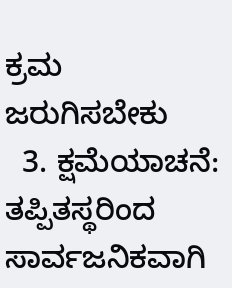ಕ್ರಮ ಜರುಗಿಸಬೇಕು
  3. ಕ್ಷಮೆಯಾಚನೆ: ತಪ್ಪಿತಸ್ಥರಿಂದ ಸಾರ್ವಜನಿಕವಾಗಿ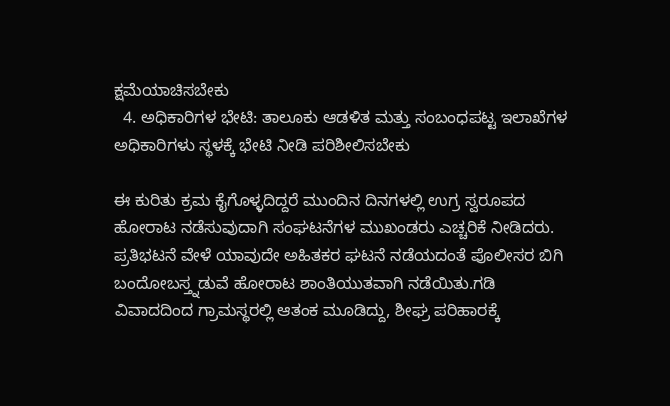ಕ್ಷಮೆಯಾಚಿಸಬೇಕು
  4. ಅಧಿಕಾರಿಗಳ ಭೇಟಿ: ತಾಲೂಕು ಆಡಳಿತ ಮತ್ತು ಸಂಬಂಧಪಟ್ಟ ಇಲಾಖೆಗಳ ಅಧಿಕಾರಿಗಳು ಸ್ಥಳಕ್ಕೆ ಭೇಟಿ ನೀಡಿ ಪರಿಶೀಲಿಸಬೇಕು

ಈ ಕುರಿತು ಕ್ರಮ ಕೈಗೊಳ್ಳದಿದ್ದರೆ ಮುಂದಿನ ದಿನಗಳಲ್ಲಿ ಉಗ್ರ ಸ್ವರೂಪದ ಹೋರಾಟ ನಡೆಸುವುದಾಗಿ ಸಂಘಟನೆಗಳ ಮುಖಂಡರು ಎಚ್ಚರಿಕೆ ನೀಡಿದರು. ಪ್ರತಿಭಟನೆ ವೇಳೆ ಯಾವುದೇ ಅಹಿತಕರ ಘಟನೆ ನಡೆಯದಂತೆ ಪೊಲೀಸರ ಬಿಗಿ ಬಂದೋಬಸ್ತ್ನಡುವೆ ಹೋರಾಟ ಶಾಂತಿಯುತವಾಗಿ ನಡೆಯಿತು.ಗಡಿ ವಿವಾದದಿಂದ ಗ್ರಾಮಸ್ಥರಲ್ಲಿ ಆತಂಕ ಮೂಡಿದ್ದು, ಶೀಘ್ರ ಪರಿಹಾರಕ್ಕೆ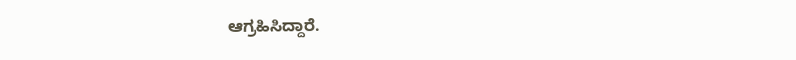ಆಗ್ರಹಿಸಿದ್ದಾರೆ.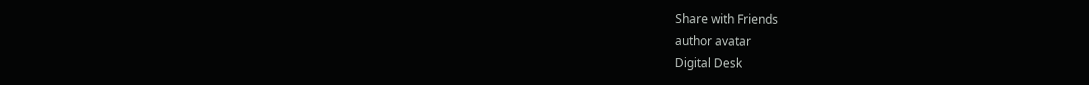Share with Friends
author avatar
Digital Desk